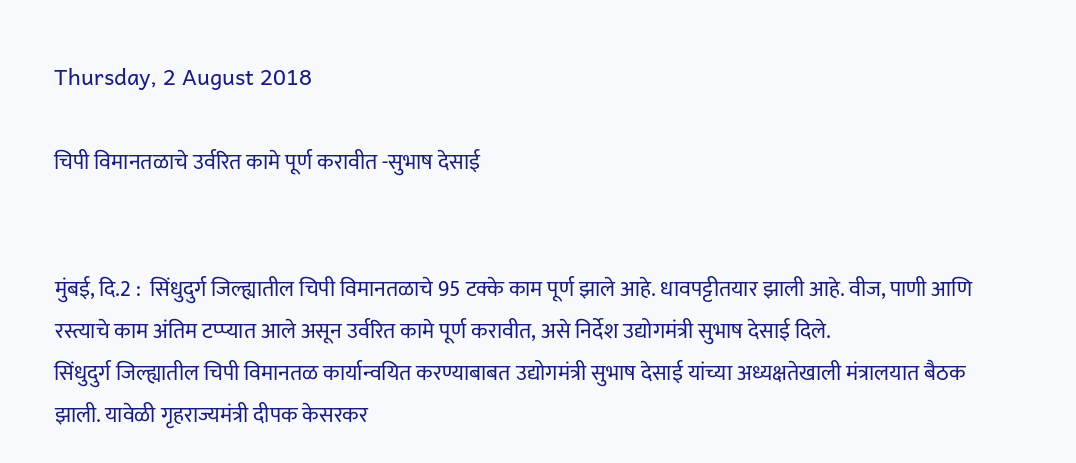Thursday, 2 August 2018

चिपी विमानतळाचे उर्वरित कामे पूर्ण करावीत -सुभाष देसाई


मुंबई, दि.2 :  सिंधुदुर्ग जिल्ह्यातील चिपी विमानतळाचे 95 टक्के काम पूर्ण झाले आहे. धावपट्टीतयार झाली आहे. वीज, पाणी आणि रस्त्याचे काम अंतिम टप्प्यात आले असून उर्वरित कामे पूर्ण करावीत, असे निर्देश उद्योगमंत्री सुभाष देसाई दिले.
सिंधुदुर्ग जिल्ह्यातील चिपी विमानतळ कार्यान्वयित करण्याबाबत उद्योगमंत्री सुभाष देसाई यांच्या अध्यक्षतेखाली मंत्रालयात बैठक झाली. यावेळी गृहराज्यमंत्री दीपक केसरकर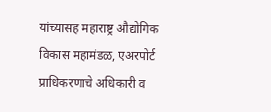यांच्यासह महाराष्ट्र औद्योगिक विकास महामंडळ, एअरपोर्ट प्राधिकरणाचे अधिकारी व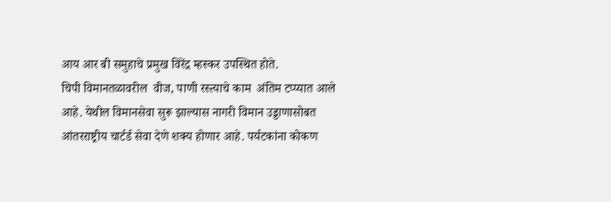आय आर बी समुहाचे प्रमुख विरेंद्र म्हस्कर उपस्थित होते.
चिपी विमानतळावरील  वीज, पाणी रस्त्याचे काम  अंतिम टप्प्यात आले आहे. येथील विमानसेवा सुरू झाल्यास नागरी विमान उड्डाणासोबत आंतरराष्ट्रीय चार्टर्ड सेवा देणे शक्य होणार आहे. पर्यटकांना कोकण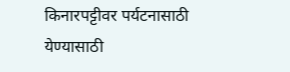किनारपट्टीवर पर्यटनासाठी येण्यासाठी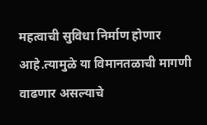महत्वाची सुविधा निर्माण होणार आहे.त्यामुळे या विमानतळाची मागणी वाढणार असल्याचे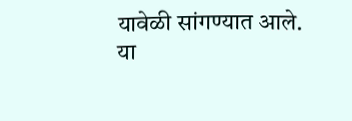यावेळी सांगण्यात आले.
या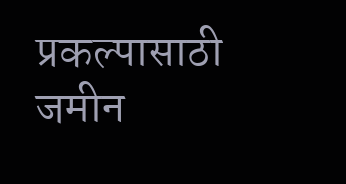प्रकल्पासाठी जमीन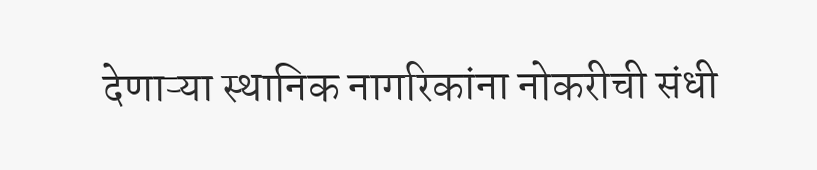देणाऱ्या स्थानिक नागरिकांना नोकरीची संधी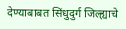देण्याबाबत सिंधुदुर्ग जिल्ह्याचे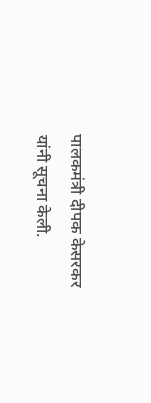पालकमंत्री दीपक केसरकर यांनी सूचना केली.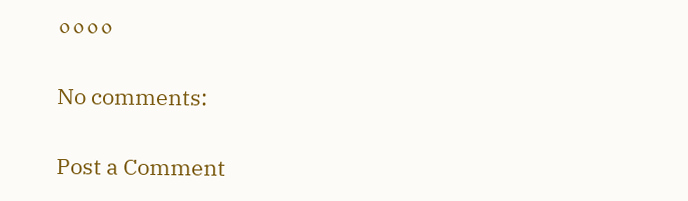००००

No comments:

Post a Comment